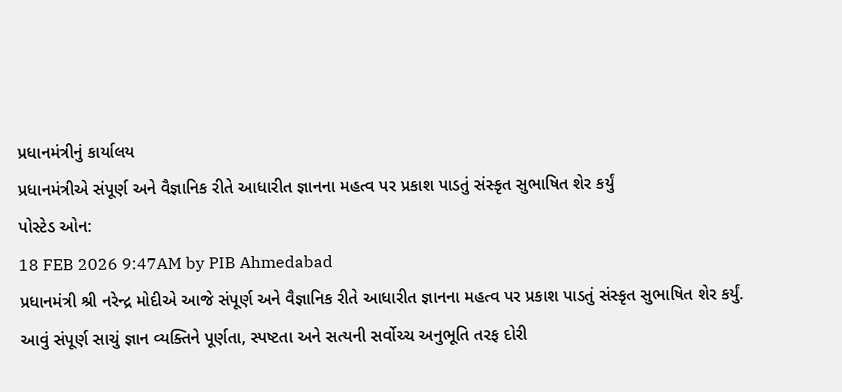પ્રધાનમંત્રીનું કાર્યાલય
પ્રધાનમંત્રીએ સંપૂર્ણ અને વૈજ્ઞાનિક રીતે આધારીત જ્ઞાનના મહત્વ પર પ્રકાશ પાડતું સંસ્કૃત સુભાષિત શેર કર્યું
પોસ્ટેડ ઓન:
18 FEB 2026 9:47AM by PIB Ahmedabad
પ્રધાનમંત્રી શ્રી નરેન્દ્ર મોદીએ આજે સંપૂર્ણ અને વૈજ્ઞાનિક રીતે આધારીત જ્ઞાનના મહત્વ પર પ્રકાશ પાડતું સંસ્કૃત સુભાષિત શેર કર્યું. આવું સંપૂર્ણ સાચું જ્ઞાન વ્યક્તિને પૂર્ણતા, સ્પષ્ટતા અને સત્યની સર્વોચ્ચ અનુભૂતિ તરફ દોરી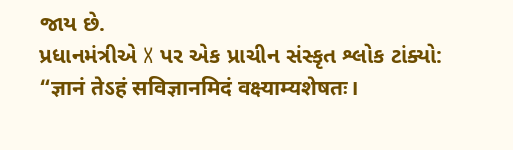જાય છે.
પ્રધાનમંત્રીએ X પર એક પ્રાચીન સંસ્કૃત શ્લોક ટાંક્યો:
“ज्ञानं तेऽहं सविज्ञानमिदं वक्ष्याम्यशेषतः।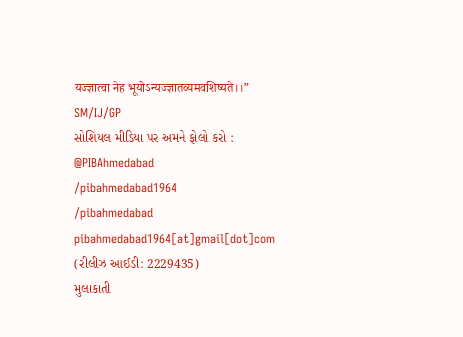यज्ज्ञात्वा नेह भूयोऽन्यज्ज्ञातव्यमवशिष्यते।।”
SM/IJ/GP
સોશિયલ મીડિયા પર અમને ફોલો કરો :
@PIBAhmedabad
/pibahmedabad1964
/pibahmedabad
pibahmedabad1964[at]gmail[dot]com
(રીલીઝ આઈડી: 2229435)
મુલાકાતી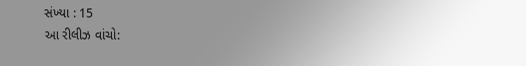સંખ્યા : 15
આ રીલીઝ વાંચો: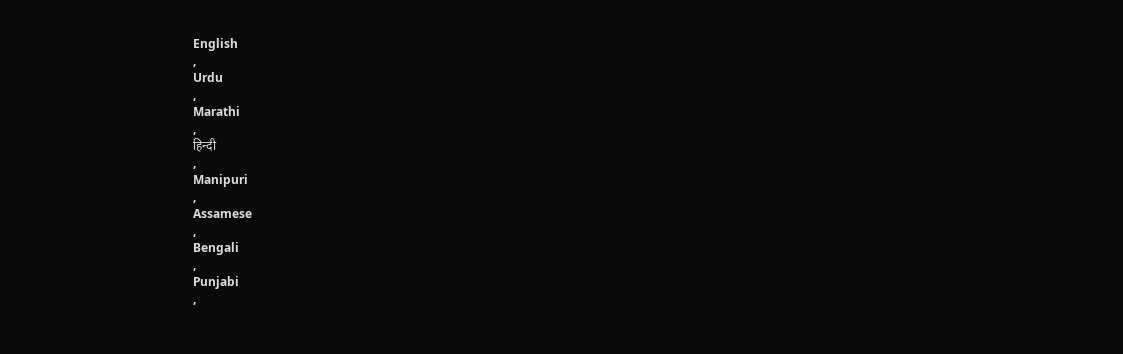English
,
Urdu
,
Marathi
,
हिन्दी
,
Manipuri
,
Assamese
,
Bengali
,
Punjabi
,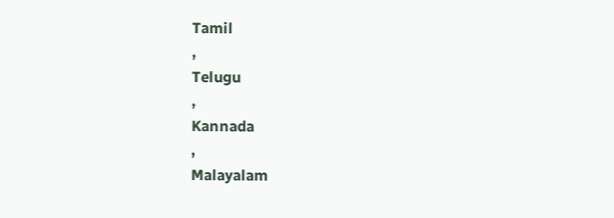Tamil
,
Telugu
,
Kannada
,
Malayalam